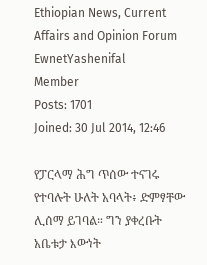Ethiopian News, Current Affairs and Opinion Forum
EwnetYashenifal
Member
Posts: 1701
Joined: 30 Jul 2014, 12:46

የፓርላማ ሕግ ጥሰው ተናገሩ የተባሉት ሁለት አባላት፥ ድምፃቸው ሊሰማ ይገባል። ግን ያቀረቡት አቤቱታ እውነት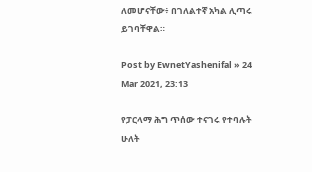ለመሆናቸው፥ በገለልተኛ አካል ሊጣሩ ይገባቸዋል።

Post by EwnetYashenifal » 24 Mar 2021, 23:13

የፓርላማ ሕግ ጥሰው ተናገሩ የተባሉት ሁለት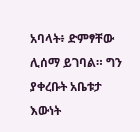አባላት፥ ድምፃቸው ሊሰማ ይገባል። ግን ያቀረቡት አቤቱታ እውነት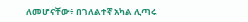ለመሆናቸው፥ በገለልተኛ አካል ሊጣሩ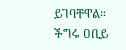ይገባቸዋል። ችግሩ ዐቢይ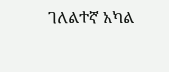ገለልተኛ አካል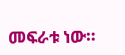መፍራቱ ነው።